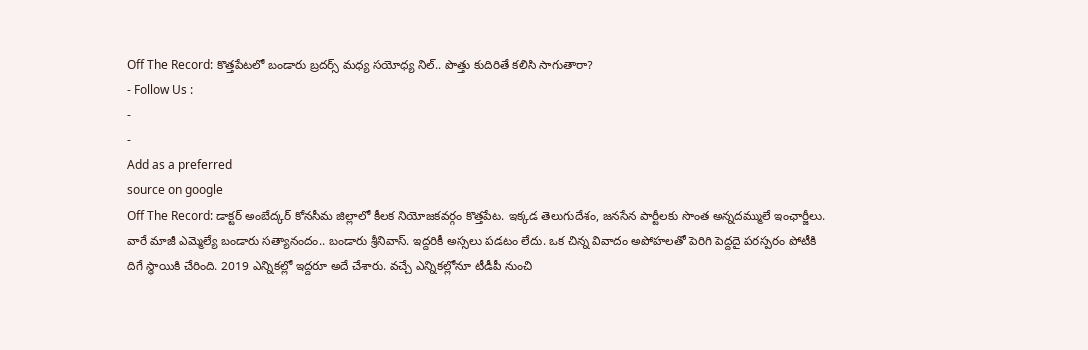Off The Record: కొత్తపేటలో బండారు బ్రదర్స్ మధ్య సయోధ్య నిల్.. పొత్తు కుదిరితే కలిసి సాగుతారా?
- Follow Us :
-
-
Add as a preferred
source on google
Off The Record: డాక్టర్ అంబేద్కర్ కోనసీమ జిల్లాలో కీలక నియోజకవర్గం కొత్తపేట. ఇక్కడ తెలుగుదేశం, జనసేన పార్టీలకు సొంత అన్నదమ్ములే ఇంఛార్జీలు. వారే మాజీ ఎమ్మెల్యే బండారు సత్యానందం.. బండారు శ్రీనివాస్. ఇద్దరికీ అస్సలు పడటం లేదు. ఒక చిన్న వివాదం అపోహలతో పెరిగి పెద్దదై పరస్పరం పోటీకి దిగే స్థాయికి చేరింది. 2019 ఎన్నికల్లో ఇద్దరూ అదే చేశారు. వచ్చే ఎన్నికల్లోనూ టీడీపీ నుంచి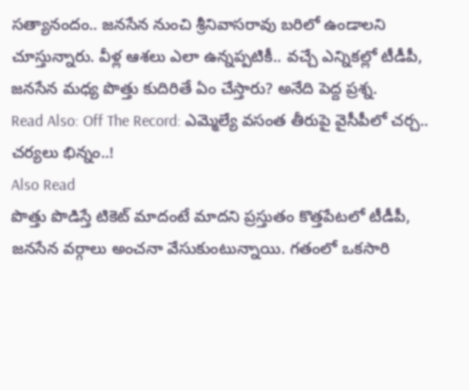సత్యానందం.. జనసేన నుంచి శ్రీనివాసరావు బరిలో ఉండాలని చూస్తున్నారు. వీళ్ల ఆశలు ఎలా ఉన్నప్పటికీ.. వచ్చే ఎన్నికల్లో టీడీపీ, జనసేన మధ్య పొత్తు కుదిరితే ఏం చేస్తారు? అనేది పెద్ద ప్రశ్న.
Read Also: Off The Record: ఎమ్మెల్యే వసంత తీరుపై వైసీపీలో చర్చ.. చర్యలు భిన్నం..!
Also Read
పొత్తు పొడిస్తే టికెట్ మాదంటే మాదని ప్రస్తుతం కొత్తపేటలో టీడీపీ, జనసేన వర్గాలు అంచనా వేసుకుంటున్నాయి. గతంలో ఒకసారి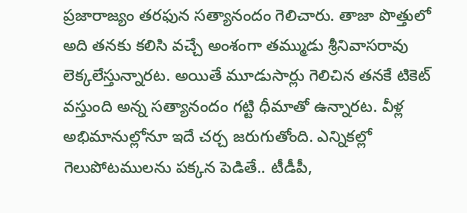ప్రజారాజ్యం తరఫున సత్యానందం గెలిచారు. తాజా పొత్తులో అది తనకు కలిసి వచ్చే అంశంగా తమ్ముడు శ్రీనివాసరావు లెక్కలేస్తున్నారట. అయితే మూడుసార్లు గెలిచిన తనకే టికెట్ వస్తుంది అన్న సత్యానందం గట్టి ధీమాతో ఉన్నారట. వీళ్ల అభిమానుల్లోనూ ఇదే చర్చ జరుగుతోంది. ఎన్నికల్లో గెలుపోటములను పక్కన పెడితే.. టీడీపీ,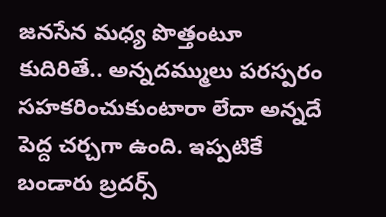జనసేన మధ్య పొత్తంటూ కుదిరితే.. అన్నదమ్ములు పరస్పరం సహకరించుకుంటారా లేదా అన్నదే పెద్ద చర్చగా ఉంది. ఇప్పటికే బండారు బ్రదర్స్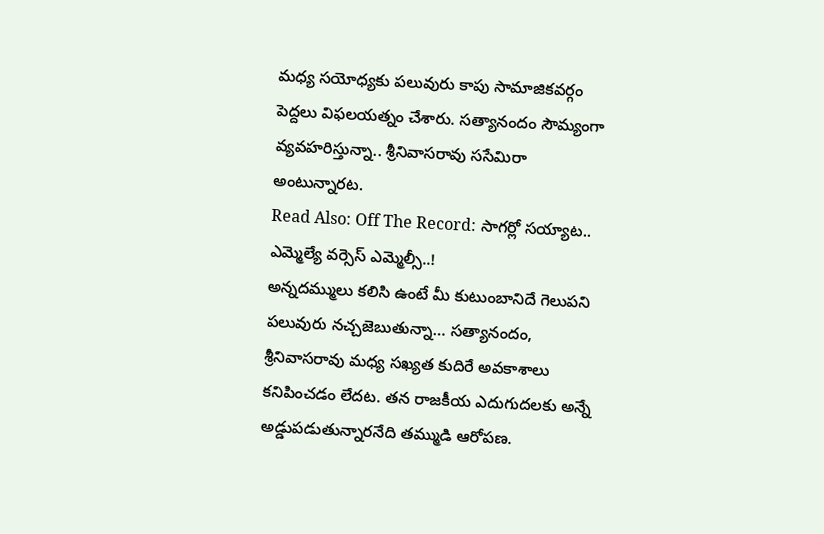మధ్య సయోధ్యకు పలువురు కాపు సామాజికవర్గం పెద్దలు విఫలయత్నం చేశారు. సత్యానందం సౌమ్యంగా వ్యవహరిస్తున్నా.. శ్రీనివాసరావు ససేమిరా అంటున్నారట.
Read Also: Off The Record: సాగర్లో సయ్యాట.. ఎమ్మెల్యే వర్సెస్ ఎమ్మెల్సీ..!
అన్నదమ్ములు కలిసి ఉంటే మీ కుటుంబానిదే గెలుపని పలువురు నచ్చజెబుతున్నా… సత్యానందం, శ్రీనివాసరావు మధ్య సఖ్యత కుదిరే అవకాశాలు కనిపించడం లేదట. తన రాజకీయ ఎదుగుదలకు అన్నే అడ్డుపడుతున్నారనేది తమ్ముడి ఆరోపణ.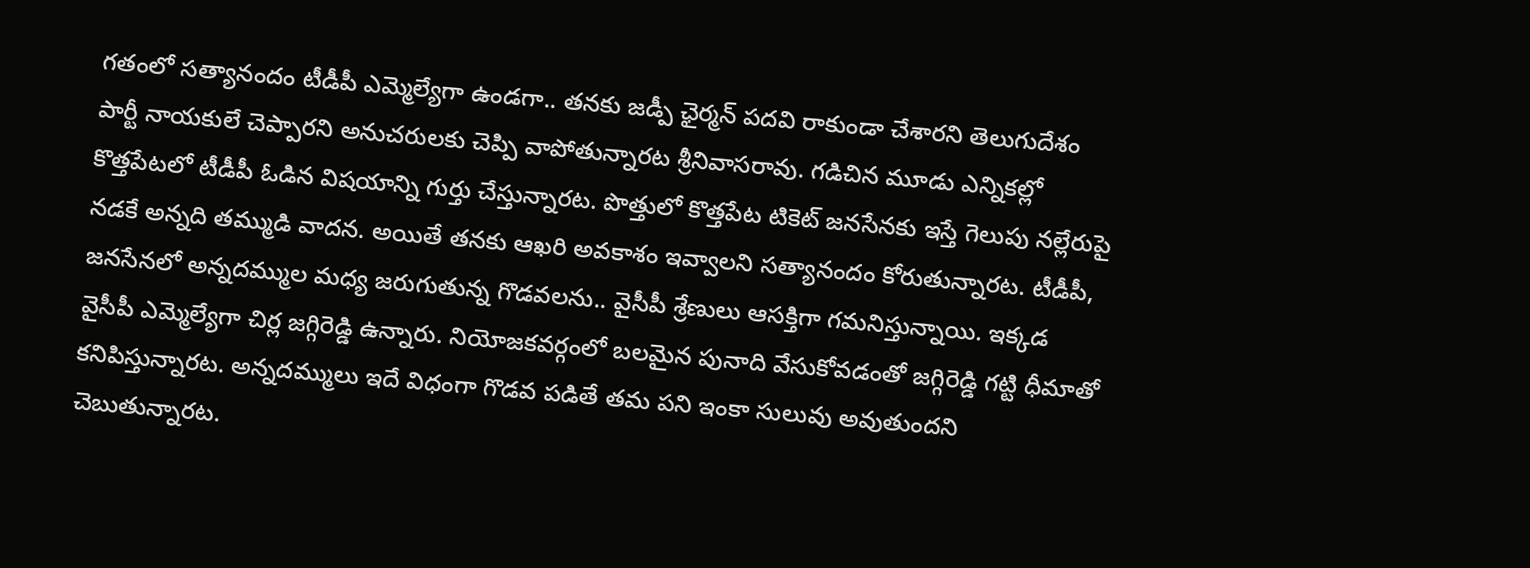గతంలో సత్యానందం టీడీపీ ఎమ్మెల్యేగా ఉండగా.. తనకు జడ్పీ ఛైర్మన్ పదవి రాకుండా చేశారని తెలుగుదేశం పార్టీ నాయకులే చెప్పారని అనుచరులకు చెప్పి వాపోతున్నారట శ్రీనివాసరావు. గడిచిన మూడు ఎన్నికల్లో కొత్తపేటలో టీడీపీ ఓడిన విషయాన్ని గుర్తు చేస్తున్నారట. పొత్తులో కొత్తపేట టికెట్ జనసేనకు ఇస్తే గెలుపు నల్లేరుపై నడకే అన్నది తమ్ముడి వాదన. అయితే తనకు ఆఖరి అవకాశం ఇవ్వాలని సత్యానందం కోరుతున్నారట. టీడీపీ, జనసేనలో అన్నదమ్ముల మధ్య జరుగుతున్న గొడవలను.. వైసీపీ శ్రేణులు ఆసక్తిగా గమనిస్తున్నాయి. ఇక్కడ వైసీపీ ఎమ్మెల్యేగా చిర్ల జగ్గిరెడ్డి ఉన్నారు. నియోజకవర్గంలో బలమైన పునాది వేసుకోవడంతో జగ్గిరెడ్డి గట్టి ధీమాతో కనిపిస్తున్నారట. అన్నదమ్ములు ఇదే విధంగా గొడవ పడితే తమ పని ఇంకా సులువు అవుతుందని చెబుతున్నారట.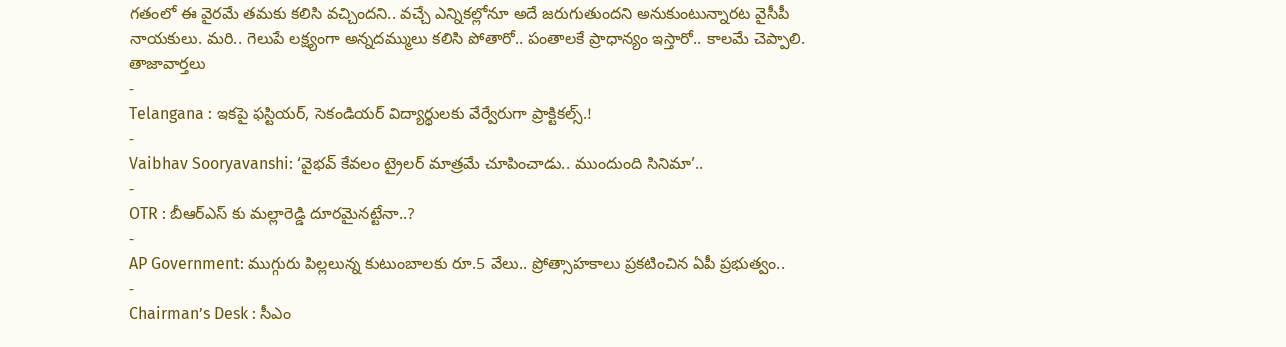గతంలో ఈ వైరమే తమకు కలిసి వచ్చిందని.. వచ్చే ఎన్నికల్లోనూ అదే జరుగుతుందని అనుకుంటున్నారట వైసీపీ నాయకులు. మరి.. గెలుపే లక్ష్యంగా అన్నదమ్ములు కలిసి పోతారో.. పంతాలకే ప్రాధాన్యం ఇస్తారో.. కాలమే చెప్పాలి.
తాజావార్తలు
-
Telangana : ఇకపై ఫస్టియర్, సెకండియర్ విద్యార్థులకు వేర్వేరుగా ప్రాక్టికల్స్.!
-
Vaibhav Sooryavanshi: ‘వైభవ్ కేవలం ట్రైలర్ మాత్రమే చూపించాడు.. ముందుంది సినిమా’..
-
OTR : బీఆర్ఎస్ కు మల్లారెడ్డి దూరమైనట్టేనా..?
-
AP Government: ముగ్గురు పిల్లలున్న కుటుంబాలకు రూ.5 వేలు.. ప్రోత్సాహకాలు ప్రకటించిన ఏపీ ప్రభుత్వం..
-
Chairman’s Desk : సీఎం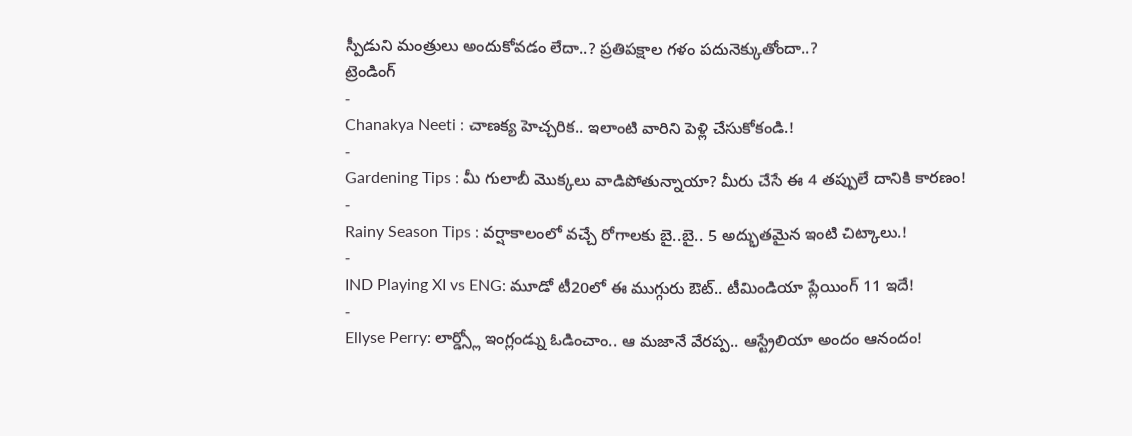స్పీడుని మంత్రులు అందుకోవడం లేదా..? ప్రతిపక్షాల గళం పదునెక్కుతోందా..?
ట్రెండింగ్
-
Chanakya Neeti : చాణక్య హెచ్చరిక.. ఇలాంటి వారిని పెళ్లి చేసుకోకండి.!
-
Gardening Tips : మీ గులాబీ మొక్కలు వాడిపోతున్నాయా? మీరు చేసే ఈ 4 తప్పులే దానికి కారణం!
-
Rainy Season Tips : వర్షాకాలంలో వచ్చే రోగాలకు బై..బై.. 5 అద్భుతమైన ఇంటి చిట్కాలు.!
-
IND Playing XI vs ENG: మూడో టీ20లో ఈ ముగ్గురు ఔట్.. టీమిండియా ప్లేయింగ్ 11 ఇదే!
-
Ellyse Perry: లార్డ్స్లో ఇంగ్లండ్ను ఓడించాం.. ఆ మజానే వేరప్ప.. ఆస్ట్రేలియా అందం ఆనందం!